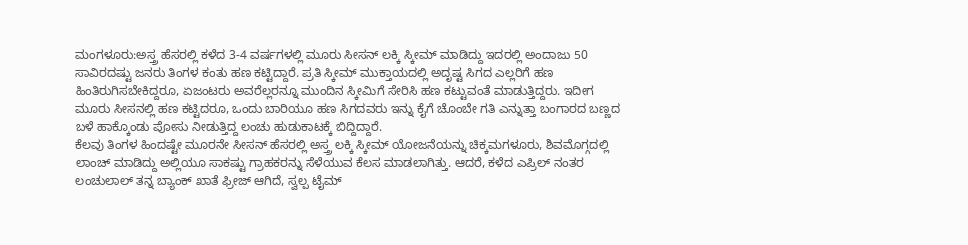ಮಂಗಳೂರು:ಅಸ್ತ್ರ ಹೆಸರಲ್ಲಿ ಕಳೆದ 3-4 ವರ್ಷಗಳಲ್ಲಿ ಮೂರು ಸೀಸನ್ ಲಕ್ಕಿ ಸ್ಕೀಮ್ ಮಾಡಿದ್ದು ಇದರಲ್ಲಿ ಅಂದಾಜು 50 ಸಾವಿರದಷ್ಟು ಜನರು ತಿಂಗಳ ಕಂತು ಹಣ ಕಟ್ಟಿದ್ದಾರೆ. ಪ್ರತಿ ಸ್ಕೀಮ್ ಮುಕ್ತಾಯದಲ್ಲಿ ಅದೃಷ್ಟ ಸಿಗದ ಎಲ್ಲರಿಗೆ ಹಣ ಹಿಂತಿರುಗಿಸಬೇಕಿದ್ದರೂ, ಏಜಂಟರು ಅವರೆಲ್ಲರನ್ನೂ ಮುಂದಿನ ಸ್ಕೀಮಿಗೆ ಸೇರಿಸಿ ಹಣ ಕಟ್ಟುವಂತೆ ಮಾಡುತ್ತಿದ್ದರು. ಇದೀಗ ಮೂರು ಸೀಸನಲ್ಲಿ ಹಣ ಕಟ್ಟಿದರೂ, ಒಂದು ಬಾರಿಯೂ ಹಣ ಸಿಗದವರು ಇನ್ನು ಕೈಗೆ ಚೊಂಬೇ ಗತಿ ಎನ್ನುತ್ತಾ ಬಂಗಾರದ ಬಣ್ಣದ ಬಳೆ ಹಾಕ್ಕೊಂಡು ಪೋಸು ನೀಡುತ್ತಿದ್ದ ಲಂಚು ಹುಡುಕಾಟಕ್ಕೆ ಬಿದ್ದಿದ್ದಾರೆ.
ಕೆಲವು ತಿಂಗಳ ಹಿಂದಷ್ಟೇ ಮೂರನೇ ಸೀಸನ್ ಹೆಸರಲ್ಲಿ ಅಸ್ತ್ರ ಲಕ್ಕಿ ಸ್ಕೀಮ್ ಯೋಜನೆಯನ್ನು ಚಿಕ್ಕಮಗಳೂರು, ಶಿವಮೊಗ್ಗದಲ್ಲಿ ಲಾಂಚ್ ಮಾಡಿದ್ದು ಅಲ್ಲಿಯೂ ಸಾಕಷ್ಟು ಗ್ರಾಹಕರನ್ನು ಸೆಳೆಯುವ ಕೆಲಸ ಮಾಡಲಾಗಿತ್ತು. ಆದರೆ, ಕಳೆದ ಎಪ್ರಿಲ್ ನಂತರ ಲಂಚುಲಾಲ್ ತನ್ನ ಬ್ಯಾಂಕ್ ಖಾತೆ ಫ್ರೀಜ್ ಆಗಿದೆ, ಸ್ವಲ್ಪ ಟೈಮ್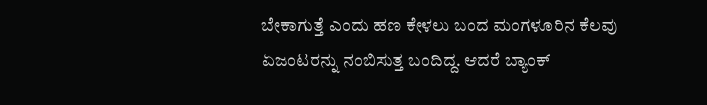ಬೇಕಾಗುತ್ತೆ ಎಂದು ಹಣ ಕೇಳಲು ಬಂದ ಮಂಗಳೂರಿನ ಕೆಲವು ಏಜಂಟರನ್ನು ನಂಬಿಸುತ್ತ ಬಂದಿದ್ದ. ಆದರೆ ಬ್ಯಾಂಕ್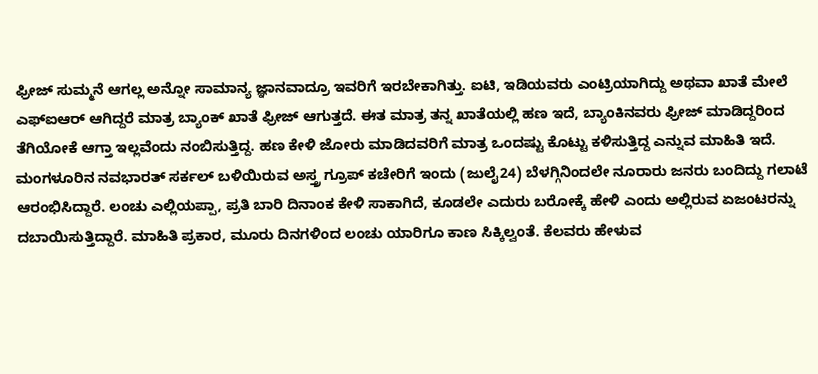ಫ್ರೀಜ್ ಸುಮ್ಮನೆ ಆಗಲ್ಲ ಅನ್ನೋ ಸಾಮಾನ್ಯ ಜ್ಞಾನವಾದ್ರೂ ಇವರಿಗೆ ಇರಬೇಕಾಗಿತ್ತು. ಐಟಿ, ಇಡಿಯವರು ಎಂಟ್ರಿಯಾಗಿದ್ದು ಅಥವಾ ಖಾತೆ ಮೇಲೆ ಎಫ್ಐಆರ್ ಆಗಿದ್ದರೆ ಮಾತ್ರ ಬ್ಯಾಂಕ್ ಖಾತೆ ಫ್ರೀಜ್ ಆಗುತ್ತದೆ. ಈತ ಮಾತ್ರ ತನ್ನ ಖಾತೆಯಲ್ಲಿ ಹಣ ಇದೆ, ಬ್ಯಾಂಕಿನವರು ಫ್ರೀಜ್ ಮಾಡಿದ್ದರಿಂದ ತೆಗಿಯೋಕೆ ಆಗ್ತಾ ಇಲ್ಲವೆಂದು ನಂಬಿಸುತ್ತಿದ್ದ. ಹಣ ಕೇಳಿ ಜೋರು ಮಾಡಿದವರಿಗೆ ಮಾತ್ರ ಒಂದಷ್ಟು ಕೊಟ್ಟು ಕಳಿಸುತ್ತಿದ್ದ ಎನ್ನುವ ಮಾಹಿತಿ ಇದೆ.
ಮಂಗಳೂರಿನ ನವಭಾರತ್ ಸರ್ಕಲ್ ಬಳಿಯಿರುವ ಅಸ್ತ್ರ ಗ್ರೂಪ್ ಕಚೇರಿಗೆ ಇಂದು (ಜುಲೈ24) ಬೆಳಗ್ಗಿನಿಂದಲೇ ನೂರಾರು ಜನರು ಬಂದಿದ್ದು ಗಲಾಟೆ ಆರಂಭಿಸಿದ್ದಾರೆ. ಲಂಚು ಎಲ್ಲಿಯಪ್ಪಾ, ಪ್ರತಿ ಬಾರಿ ದಿನಾಂಕ ಕೇಳಿ ಸಾಕಾಗಿದೆ, ಕೂಡಲೇ ಎದುರು ಬರೋಕ್ಕೆ ಹೇಳಿ ಎಂದು ಅಲ್ಲಿರುವ ಏಜಂಟರನ್ನು ದಬಾಯಿಸುತ್ತಿದ್ದಾರೆ. ಮಾಹಿತಿ ಪ್ರಕಾರ, ಮೂರು ದಿನಗಳಿಂದ ಲಂಚು ಯಾರಿಗೂ ಕಾಣ ಸಿಕ್ಕಿಲ್ವಂತೆ. ಕೆಲವರು ಹೇಳುವ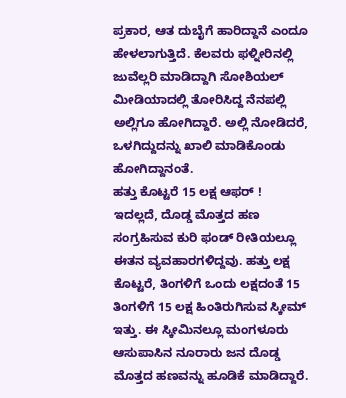ಪ್ರಕಾರ, ಆತ ದುಬೈಗೆ ಹಾರಿದ್ದಾನೆ ಎಂದೂ ಹೇಳಲಾಗುತ್ತಿದೆ. ಕೆಲವರು ಫಳ್ನೀರಿನಲ್ಲಿ ಜುವೆಲ್ಲರಿ ಮಾಡಿದ್ದಾಗಿ ಸೋಶಿಯಲ್ ಮೀಡಿಯಾದಲ್ಲಿ ತೋರಿಸಿದ್ದ ನೆನಪಲ್ಲಿ ಅಲ್ಲಿಗೂ ಹೋಗಿದ್ದಾರೆ. ಅಲ್ಲಿ ನೋಡಿದರೆ, ಒಳಗಿದ್ದುದನ್ನು ಖಾಲಿ ಮಾಡಿಕೊಂಡು ಹೋಗಿದ್ದಾನಂತೆ.
ಹತ್ತು ಕೊಟ್ಟರೆ 15 ಲಕ್ಷ ಆಫರ್ !
ಇದಲ್ಲದೆ, ದೊಡ್ಡ ಮೊತ್ತದ ಹಣ ಸಂಗ್ರಹಿಸುವ ಕುರಿ ಫಂಡ್ ರೀತಿಯಲ್ಲೂ ಈತನ ವ್ಯವಹಾರಗಳಿದ್ದವು. ಹತ್ತು ಲಕ್ಷ ಕೊಟ್ಟರೆ, ತಿಂಗಳಿಗೆ ಒಂದು ಲಕ್ಷದಂತೆ 15 ತಿಂಗಳಿಗೆ 15 ಲಕ್ಷ ಹಿಂತಿರುಗಿಸುವ ಸ್ಕೀಮ್ ಇತ್ತು. ಈ ಸ್ಕೀಮಿನಲ್ಲೂ ಮಂಗಳೂರು ಆಸುಪಾಸಿನ ನೂರಾರು ಜನ ದೊಡ್ಡ ಮೊತ್ತದ ಹಣವನ್ನು ಹೂಡಿಕೆ ಮಾಡಿದ್ದಾರೆ.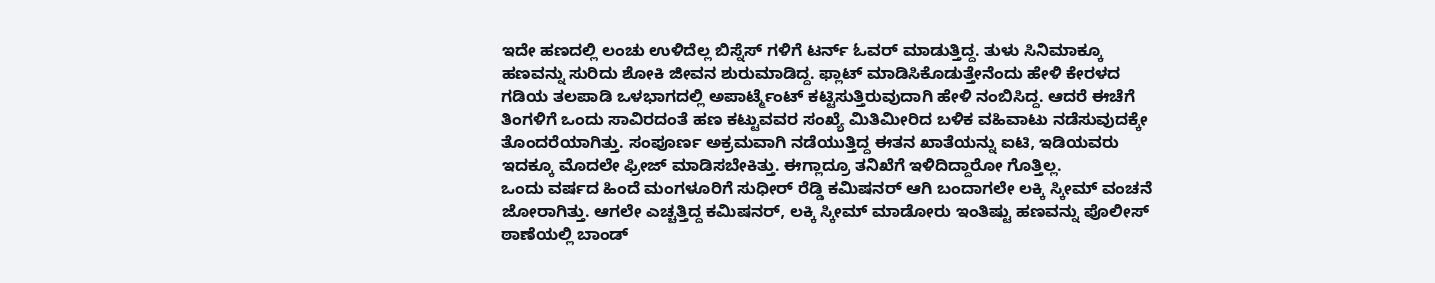ಇದೇ ಹಣದಲ್ಲಿ ಲಂಚು ಉಳಿದೆಲ್ಲ ಬಿಸ್ನೆಸ್ ಗಳಿಗೆ ಟರ್ನ್ ಓವರ್ ಮಾಡುತ್ತಿದ್ದ. ತುಳು ಸಿನಿಮಾಕ್ಕೂ ಹಣವನ್ನು ಸುರಿದು ಶೋಕಿ ಜೀವನ ಶುರುಮಾಡಿದ್ದ. ಫ್ಲಾಟ್ ಮಾಡಿಸಿಕೊಡುತ್ತೇನೆಂದು ಹೇಳಿ ಕೇರಳದ ಗಡಿಯ ತಲಪಾಡಿ ಒಳಭಾಗದಲ್ಲಿ ಅಪಾರ್ಟ್ಮೆಂಟ್ ಕಟ್ಟಿಸುತ್ತಿರುವುದಾಗಿ ಹೇಳಿ ನಂಬಿಸಿದ್ದ. ಆದರೆ ಈಚೆಗೆ ತಿಂಗಳಿಗೆ ಒಂದು ಸಾವಿರದಂತೆ ಹಣ ಕಟ್ಟುವವರ ಸಂಖ್ಯೆ ಮಿತಿಮೀರಿದ ಬಳಿಕ ವಹಿವಾಟು ನಡೆಸುವುದಕ್ಕೇ ತೊಂದರೆಯಾಗಿತ್ತು. ಸಂಪೂರ್ಣ ಅಕ್ರಮವಾಗಿ ನಡೆಯುತ್ತಿದ್ದ ಈತನ ಖಾತೆಯನ್ನು ಐಟಿ, ಇಡಿಯವರು ಇದಕ್ಕೂ ಮೊದಲೇ ಫ್ರೀಜ್ ಮಾಡಿಸಬೇಕಿತ್ತು. ಈಗ್ಲಾದ್ರೂ ತನಿಖೆಗೆ ಇಳಿದಿದ್ದಾರೋ ಗೊತ್ತಿಲ್ಲ.
ಒಂದು ವರ್ಷದ ಹಿಂದೆ ಮಂಗಳೂರಿಗೆ ಸುಧೀರ್ ರೆಡ್ಡಿ ಕಮಿಷನರ್ ಆಗಿ ಬಂದಾಗಲೇ ಲಕ್ಕಿ ಸ್ಕೀಮ್ ವಂಚನೆ ಜೋರಾಗಿತ್ತು. ಆಗಲೇ ಎಚ್ಚತ್ತಿದ್ದ ಕಮಿಷನರ್, ಲಕ್ಕಿ ಸ್ಕೀಮ್ ಮಾಡೋರು ಇಂತಿಷ್ಟು ಹಣವನ್ನು ಪೊಲೀಸ್ ಠಾಣೆಯಲ್ಲಿ ಬಾಂಡ್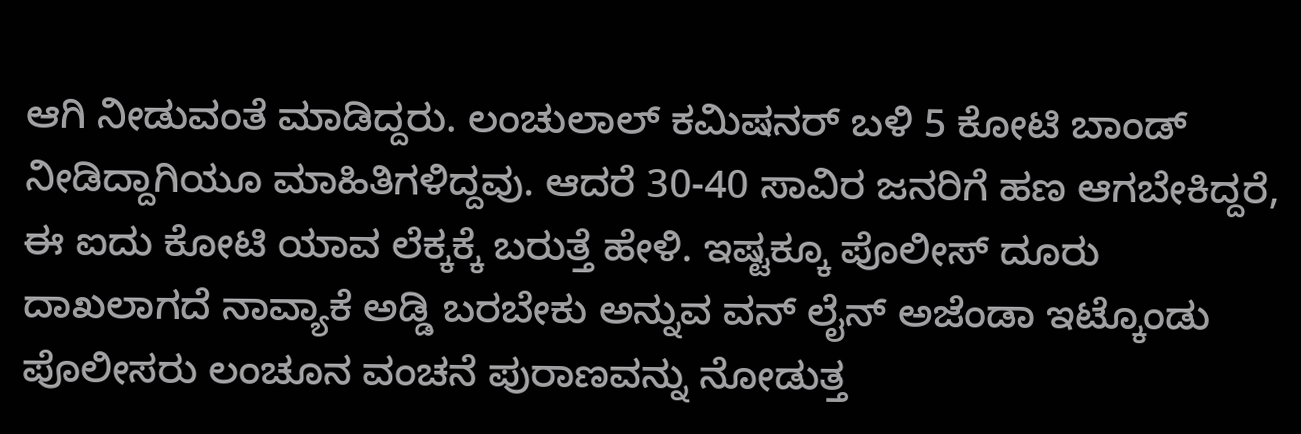ಆಗಿ ನೀಡುವಂತೆ ಮಾಡಿದ್ದರು. ಲಂಚುಲಾಲ್ ಕಮಿಷನರ್ ಬಳಿ 5 ಕೋಟಿ ಬಾಂಡ್ ನೀಡಿದ್ದಾಗಿಯೂ ಮಾಹಿತಿಗಳಿದ್ದವು. ಆದರೆ 30-40 ಸಾವಿರ ಜನರಿಗೆ ಹಣ ಆಗಬೇಕಿದ್ದರೆ, ಈ ಐದು ಕೋಟಿ ಯಾವ ಲೆಕ್ಕಕ್ಕೆ ಬರುತ್ತೆ ಹೇಳಿ. ಇಷ್ಟಕ್ಕೂ ಪೊಲೀಸ್ ದೂರು ದಾಖಲಾಗದೆ ನಾವ್ಯಾಕೆ ಅಡ್ಡಿ ಬರಬೇಕು ಅನ್ನುವ ವನ್ ಲೈನ್ ಅಜೆಂಡಾ ಇಟ್ಕೊಂಡು ಪೊಲೀಸರು ಲಂಚೂನ ವಂಚನೆ ಪುರಾಣವನ್ನು ನೋಡುತ್ತ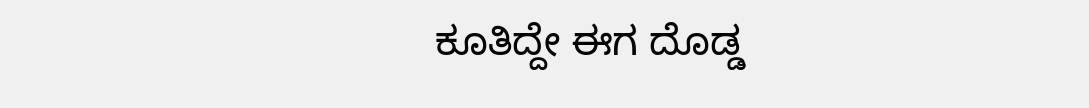ಕೂತಿದ್ದೇ ಈಗ ದೊಡ್ಡ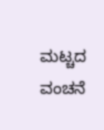ಮಟ್ಚದ ವಂಚನೆ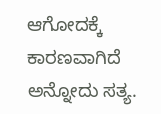ಆಗೋದಕ್ಕೆ ಕಾರಣವಾಗಿದೆ ಅನ್ನೋದು ಸತ್ಯ.